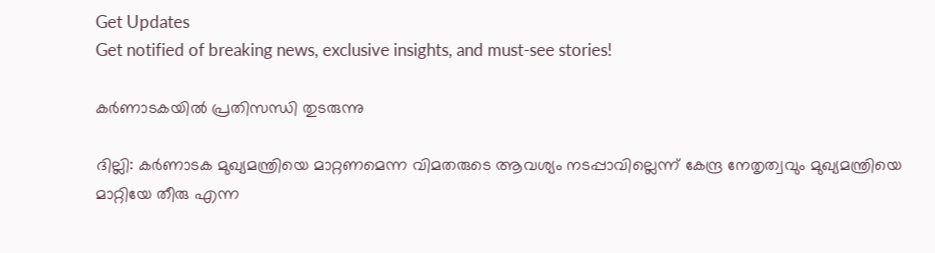Get Updates
Get notified of breaking news, exclusive insights, and must-see stories!

കര്‍ണാടകയില്‍ പ്രതിസന്ധി തുടരുന്നു

ദില്ലി: കര്‍ണാടക മുഖ്യമന്ത്രിയെ മാറ്റണമെന്ന വിമതരുടെ ആവശ്യം നടപ്പാവില്ലെന്ന് കേന്ദ്ര നേതൃത്വവും മുഖ്യമന്ത്രിയെ മാറ്റിയേ തീരു എന്ന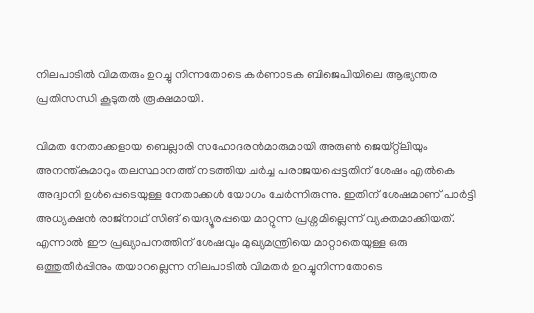നിലപാടില്‍ വിമതരും ഉറച്ചു നിന്നതോടെ കര്‍ണാടക ബിജെപിയിലെ ആഭ്യന്തര പ്രതിസന്ധി കൂടുതല്‍ രൂക്ഷമായി.

വിമത നേതാക്കളായ ബെല്ലാരി സഹോദരന്‍മാരുമായി അരുണ്‍ ജെയ്റ്റ്‌ലിയും അനന്ത്കുമാറും തലസ്ഥാനത്ത് നടത്തിയ ചര്‍ച്ച പരാജയപ്പെട്ടതിന് ശേഷം എല്‍കെ അദ്വാനി ഉള്‍പ്പെടെയുള്ള നേതാക്കള്‍ യോഗം ചേര്‍ന്നിരുന്നു. ഇതിന് ശേഷമാണ് പാര്‍ട്ടി അധ്യക്ഷന്‍ രാജ്‌നാഥ് സിങ് യെദ്യൂരപ്പയെ മാറ്റുന്ന പ്രശ്നമില്ലെന്ന് വ്യക്തമാക്കിയത്. എന്നാല്‍ ഈ പ്രഖ്യാപനത്തിന് ശേഷവും മുഖ്യമന്ത്രിയെ മാറ്റാതെയുള്ള ഒരു ഒത്തുതീര്‍പ്പിനും തയാറല്ലെന്ന നിലപാടില്‍ വിമതര്‍ ഉറച്ചുനിന്നതോടെ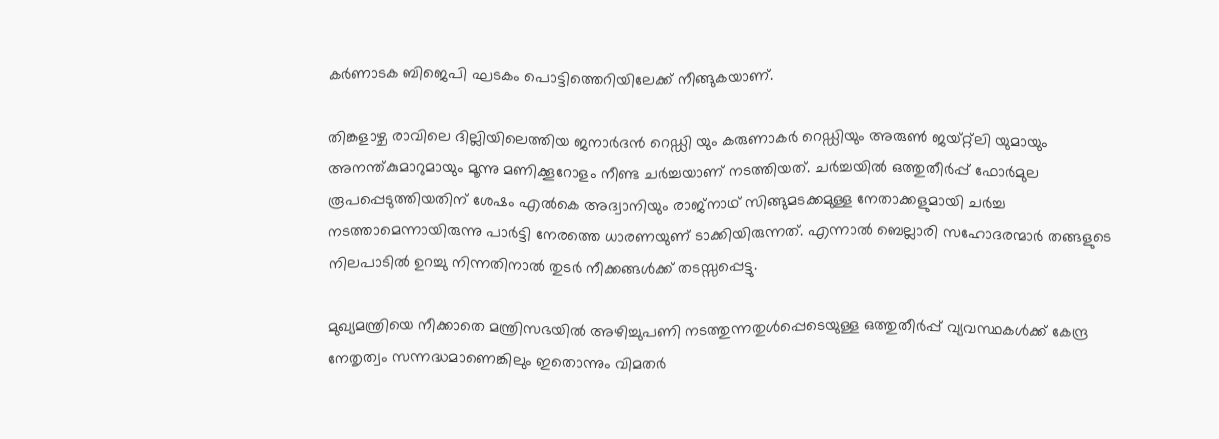കര്‍ണാടക ബിജെപി ഘടകം പൊട്ടിത്തെറിയിലേക്ക് നീങ്ങുകയാണ്.

തിങ്കളാഴ്ച രാവിലെ ദില്ലിയിലെത്തിയ ജനാര്‍ദന്‍ റെഡ്ഡി യും കരുണാകര്‍ റെഡ്ഡിയും അരുണ്‍ ജയ്റ്റ്‌ലി യുമായും അനന്ത്കുമാറുമായും മൂന്നു മണിക്കൂറോളം നീണ്ട ചര്‍ച്ചയാണ് നടത്തിയത്. ചര്‍ച്ചയില്‍ ഒത്തുതീര്‍പ്പ് ഫോര്‍മുല രൂപപ്പെടുത്തിയതിന് ശേഷം എല്‍കെ അദ്വാനിയും രാജ്‌നാഥ് സിങ്ങുമടക്കമുള്ള നേതാക്കളുമായി ചര്‍ച്ച നടത്താമെന്നായിരുന്നു പാര്‍ട്ടി നേരത്തെ ധാരണയുണ് ടാക്കിയിരുന്നത്. എന്നാല്‍ ബെല്ലാരി സഹോദരന്മാര്‍ തങ്ങളുടെ നിലപാടില്‍ ഉറച്ചു നിന്നതിനാല്‍ തുടര്‍ നീക്കങ്ങള്‍ക്ക് തടസ്സപ്പെട്ടു.

മുഖ്യമന്ത്രിയെ നീക്കാതെ മന്ത്രിസഭയില്‍ അഴിച്ചുപണി നടത്തുന്നതുള്‍പ്പെടെയുള്ള ഒത്തുതീര്‍പ്പ് വ്യവസ്ഥകള്‍ക്ക് കേന്ദ്ര നേതൃത്വം സന്നദ്ധമാണെങ്കിലും ഇതൊന്നും വിമതര്‍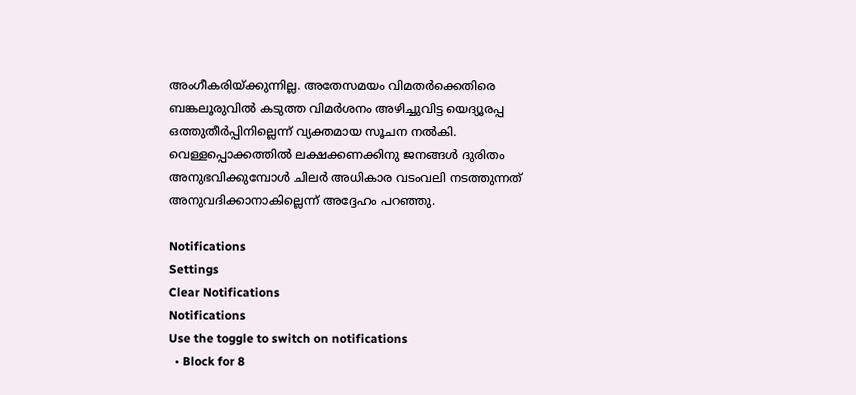അംഗീകരിയ്ക്കുന്നില്ല. അതേസമയം വിമതര്‍ക്കെതിരെ ബങ്കലൂരുവില്‍ കടുത്ത വിമര്‍ശനം അഴിച്ചുവിട്ട യെദ്യൂരപ്പ ഒത്തുതീര്‍പ്പിനില്ലെന്ന് വ്യക്തമായ സൂചന നല്‍കി. വെള്ളപ്പൊക്കത്തില്‍ ലക്ഷക്കണക്കിനു ജനങ്ങള്‍ ദുരിതം അനുഭവിക്കുമ്പോള്‍ ചിലര്‍ അധികാര വടംവലി നടത്തുന്നത് അനുവദിക്കാനാകില്ലെന്ന് അദ്ദേഹം പറഞ്ഞു.

Notifications
Settings
Clear Notifications
Notifications
Use the toggle to switch on notifications
  • Block for 8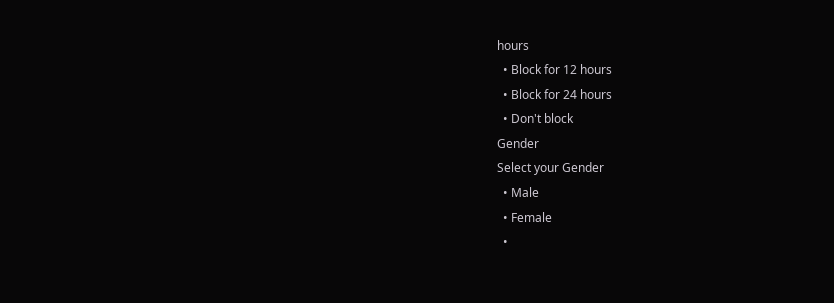hours
  • Block for 12 hours
  • Block for 24 hours
  • Don't block
Gender
Select your Gender
  • Male
  • Female
  •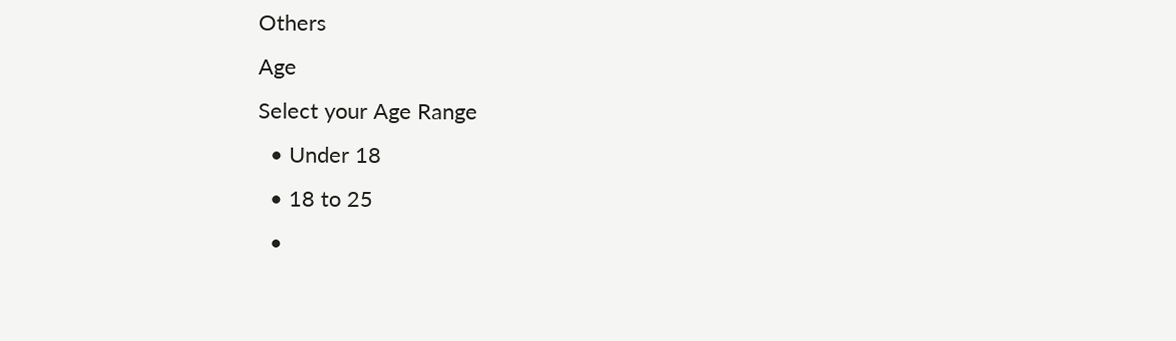Others
Age
Select your Age Range
  • Under 18
  • 18 to 25
  •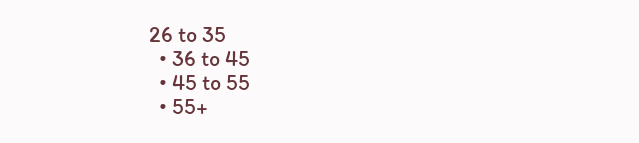26 to 35
  • 36 to 45
  • 45 to 55
  • 55+